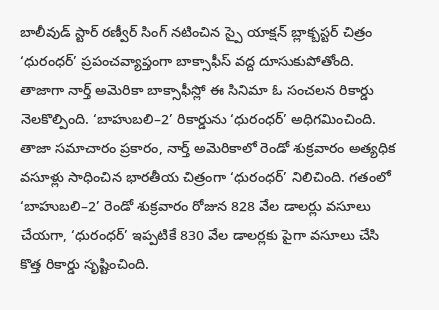బాలీవుడ్ స్టార్ రణ్వీర్ సింగ్ నటించిన స్పై యాక్షన్ బ్లాక్బస్టర్ చిత్రం ‘ధురంధర్’ ప్రపంచవ్యాప్తంగా బాక్సాఫీస్ వద్ద దూసుకుపోతోంది. తాజాగా నార్త్ అమెరికా బాక్సాఫీస్లో ఈ సినిమా ఓ సంచలన రికార్డు నెలకొల్పింది. ‘బాహుబలి–2’ రికార్డును ‘ధురంధర్’ అధిగమించింది.
తాజా సమాచారం ప్రకారం, నార్త్ అమెరికాలో రెండో శుక్రవారం అత్యధిక వసూళ్లు సాధించిన భారతీయ చిత్రంగా ‘ధురంధర్’ నిలిచింది. గతంలో ‘బాహుబలి–2’ రెండో శుక్రవారం రోజున 828 వేల డాలర్లు వసూలు చేయగా, ‘ధురంధర్’ ఇప్పటికే 830 వేల డాలర్లకు పైగా వసూలు చేసి కొత్త రికార్డు సృష్టించింది.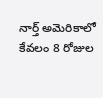నార్త్ అమెరికాలో కేవలం 8 రోజుల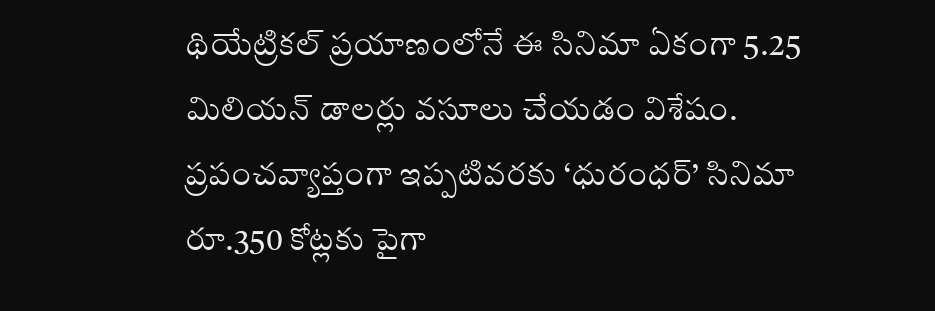థియేట్రికల్ ప్రయాణంలోనే ఈ సినిమా ఏకంగా 5.25 మిలియన్ డాలర్లు వసూలు చేయడం విశేషం. ప్రపంచవ్యాప్తంగా ఇప్పటివరకు ‘ధురంధర్’ సినిమా రూ.350 కోట్లకు పైగా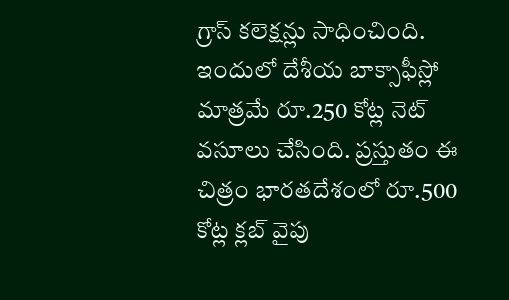గ్రాస్ కలెక్షన్లు సాధించింది. ఇందులో దేశీయ బాక్సాఫీస్లో మాత్రమే రూ.250 కోట్ల నెట్ వసూలు చేసింది. ప్రస్తుతం ఈ చిత్రం భారతదేశంలో రూ.500 కోట్ల క్లబ్ వైపు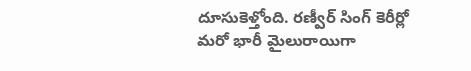దూసుకెళ్తోంది. రణ్వీర్ సింగ్ కెరీర్లో మరో భారీ మైలురాయిగా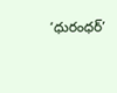‘ధురంధర్’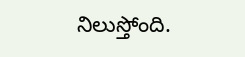నిలుస్తోంది.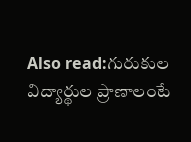Also read:గురుకుల విద్యార్థుల ప్రాణాలంటే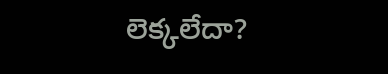లెక్కలేదా?